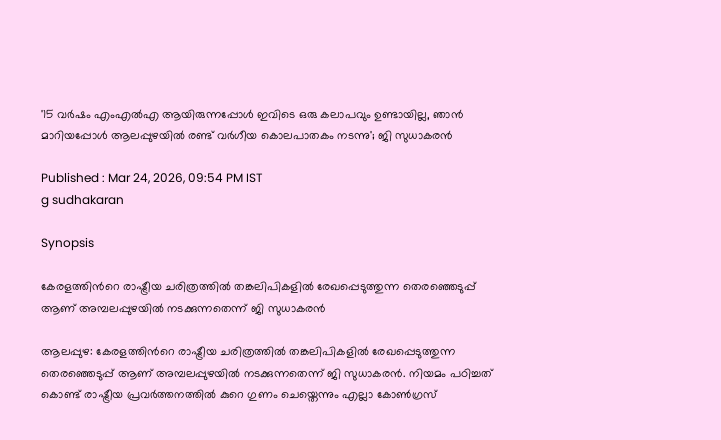'15 വർഷം എംഎല്‍എ ആയിരുന്നപ്പോൾ ഇവിടെ ഒരു കലാപവും ഉണ്ടായില്ല, ഞാൻ മാറിയപ്പോൾ ആലപ്പുഴയിൽ രണ്ട് വർഗീയ കൊലപാതകം നടന്നു'; ജി സുധാകരൻ

Published : Mar 24, 2026, 09:54 PM IST
g sudhakaran

Synopsis

കേരളത്തിന്‍റെ രാഷ്ട്രീയ ചരിത്രത്തിൽ തങ്കലിപികളിൽ രേഖപ്പെടുത്തുന്ന തെരഞ്ഞെടുപ്പ് ആണ് അമ്പലപ്പുഴയിൽ നടക്കുന്നതെന്ന് ജി സുധാകരൻ

ആലപ്പുഴ: കേരളത്തിന്‍റെ രാഷ്ട്രീയ ചരിത്രത്തിൽ തങ്കലിപികളിൽ രേഖപ്പെടുത്തുന്ന തെരഞ്ഞെടുപ്പ് ആണ് അമ്പലപ്പുഴയിൽ നടക്കുന്നതെന്ന് ജി സുധാകരൻ. നിയമം പഠിച്ചത് കൊണ്ട് രാഷ്ട്രീയ പ്രവർത്തനത്തിൽ കുറെ ഗുണം ചെയ്തെന്നും എല്ലാ കോൺഗ്രസ്‌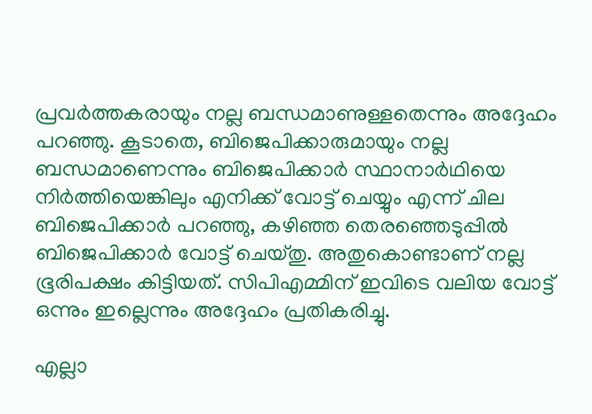പ്രവർത്തകരായും നല്ല ബന്ധമാണുള്ളതെന്നും അദ്ദേഹം പറഞ്ഞു. കൂടാതെ, ബിജെപിക്കാരുമായും നല്ല ബന്ധമാണെന്നും ബിജെപിക്കാർ സ്ഥാനാർഥിയെ നിർത്തിയെങ്കിലും എനിക്ക് വോട്ട് ചെയ്യും എന്ന് ചില ബിജെപിക്കാർ പറഞ്ഞു, കഴിഞ്ഞ തെരഞ്ഞെടുപ്പിൽ ബിജെപിക്കാർ വോട്ട് ചെയ്തു. അതുകൊണ്ടാണ് നല്ല ഭൂരിപക്ഷം കിട്ടിയത്. സിപിഎമ്മിന് ഇവിടെ വലിയ വോട്ട് ഒന്നും ഇല്ലെന്നും അദ്ദേഹം പ്രതികരിച്ചു.

എല്ലാ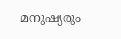മനുഷ്യരും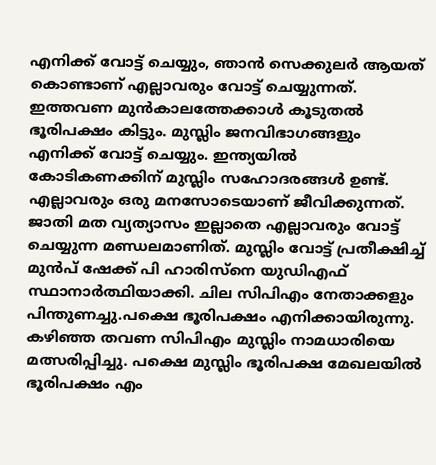എനിക്ക് വോട്ട് ചെയ്യും, ഞാൻ സെക്കുലർ ആയത് കൊണ്ടാണ് എല്ലാവരും വോട്ട് ചെയ്യുന്നത്. ഇത്തവണ മുൻകാലത്തേക്കാൾ കൂടുതൽ ഭൂരിപക്ഷം കിട്ടും. മുസ്ലിം ജനവിഭാഗങ്ങളും എനിക്ക് വോട്ട് ചെയ്യും. ഇന്ത്യയിൽ കോടികണക്കിന് മുസ്ലിം സഹോദരങ്ങൾ ഉണ്ട്. എല്ലാവരും ഒരു മനസോടെയാണ് ജീവിക്കുന്നത്. ജാതി മത വ്യത്യാസം ഇല്ലാതെ എല്ലാവരും വോട്ട് ചെയ്യുന്ന മണ്ഡലമാണിത്. മുസ്ലിം വോട്ട് പ്രതീക്ഷിച്ച് മുൻപ് ഷേക്ക്‌ പി ഹാരിസ്നെ യുഡിഎഫ് സ്ഥാനാർത്ഥിയാക്കി. ചില സിപിഎം നേതാക്കളും പിന്തുണച്ചു.പക്ഷെ ഭൂരിപക്ഷം എനിക്കായിരുന്നു. കഴിഞ്ഞ തവണ സിപിഎം മുസ്ലിം നാമധാരിയെ മത്സരിപ്പിച്ചു. പക്ഷെ മുസ്ലിം ഭൂരിപക്ഷ മേഖലയിൽ ഭൂരിപക്ഷം എം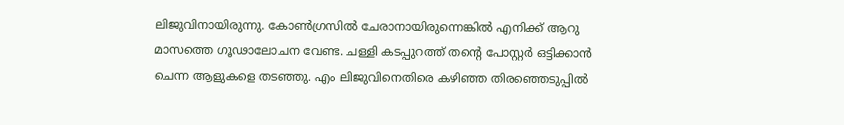ലിജുവിനായിരുന്നു. കോൺഗ്രസിൽ ചേരാനായിരുന്നെങ്കിൽ എനിക്ക് ആറു മാസത്തെ ഗൂഢാലോചന വേണ്ട. ചള്ളി കടപ്പുറത്ത് തന്‍റെ പോസ്റ്റർ ഒട്ടിക്കാൻ ചെന്ന ആളുകളെ തടഞ്ഞു. എം ലിജുവിനെതിരെ കഴിഞ്ഞ തിരഞ്ഞെടുപ്പിൽ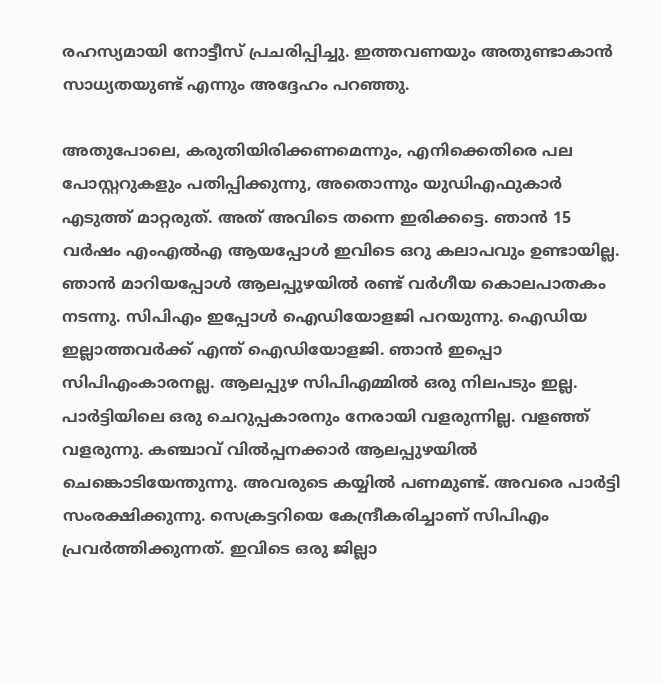രഹസ്യമായി നോട്ടീസ് പ്രചരിപ്പിച്ചു. ഇത്തവണയും അതുണ്ടാകാൻ സാധ്യതയുണ്ട് എന്നും അദ്ദേഹം പറഞ്ഞു.

അതുപോലെ, കരുതിയിരിക്കണമെന്നും, എനിക്കെതിരെ പല പോസ്റ്ററുകളും പതിപ്പിക്കുന്നു, അതൊന്നും യുഡിഎഫുകാർ എടുത്ത് മാറ്റരുത്. അത് അവിടെ തന്നെ ഇരിക്കട്ടെ. ഞാൻ 15 വർഷം എംഎല്‍എ ആയപ്പോൾ ഇവിടെ ഒറു കലാപവും ഉണ്ടായില്ല. ഞാൻ മാറിയപ്പോൾ ആലപ്പുഴയിൽ രണ്ട് വർഗീയ കൊലപാതകം നടന്നു. സിപിഎം ഇപ്പോൾ ഐഡിയോളജി പറയുന്നു. ഐഡിയ ഇല്ലാത്തവർക്ക് എന്ത് ഐഡിയോളജി. ഞാൻ ഇപ്പൊ സിപിഎംകാരനല്ല. ആലപ്പുഴ സിപിഎമ്മിൽ ഒരു നിലപടും ഇല്ല. പാർട്ടിയിലെ ഒരു ചെറുപ്പകാരനും നേരായി വളരുന്നില്ല. വളഞ്ഞ് വളരുന്നു. കഞ്ചാവ് വിൽപ്പനക്കാർ ആലപ്പുഴയിൽ ചെങ്കൊടിയേന്തുന്നു. അവരുടെ കയ്യിൽ പണമുണ്ട്. അവരെ പാർട്ടി സംരക്ഷിക്കുന്നു. സെക്രട്ടറിയെ കേന്ദ്രീകരിച്ചാണ് സിപിഎം പ്രവർത്തിക്കുന്നത്. ഇവിടെ ഒരു ജില്ലാ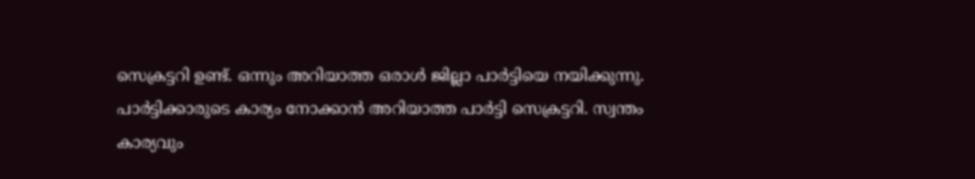സെക്രട്ടറി ഉണ്ട്. ഒന്നും അറിയാത്ത ഒരാൾ ജില്ലാ പാർട്ടിയെ നയിക്കുന്നു. പാർട്ടിക്കാരുടെ കാര്യം നോക്കാൻ അറിയാത്ത പാർട്ടി സെക്രട്ടറി. സ്വന്തം കാര്യവും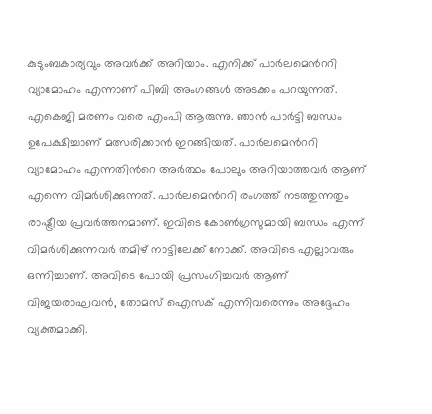കുടുംബകാര്യവും അവർക്ക് അറിയാം. എനിക്ക് പാർലമെന്‍ററി വ്യാമോഹം എന്നാണ് പിബി അംഗങ്ങൾ അടക്കം പറയുന്നത്. എകെജി മരണം വരെ എംപി ആരുന്നു. ഞാൻ പാർട്ടി ബന്ധം ഉപേക്ഷിച്ചാണ് മത്സരിക്കാൻ ഇറങ്ങിയത്. പാർലമെന്‍ററി വ്യാമോഹം എന്നതിന്‍റെ അർത്ഥം പോലും അറിയാത്തവർ ആണ് എന്നെ വിമർശിക്കുന്നത്. പാർലമെന്‍ററി രംഗത്ത് നടത്തുന്നതും രാഷ്ട്രീയ പ്രവർത്തനമാണ്. ഇവിടെ കോൺഗ്രസുമായി ബന്ധം എന്ന് വിമർശിക്കുന്നവർ തമിഴ് നാട്ടിലേക്ക് നോക്ക്. അവിടെ എല്ലാവരും ഒന്നിച്ചാണ്. അവിടെ പോയി പ്രസംഗിച്ചവർ ആണ് വിജയരാഘവൻ, തോമസ് ഐസക് എന്നിവരെന്നും അദ്ദേഹം വ്യക്തമാക്കി.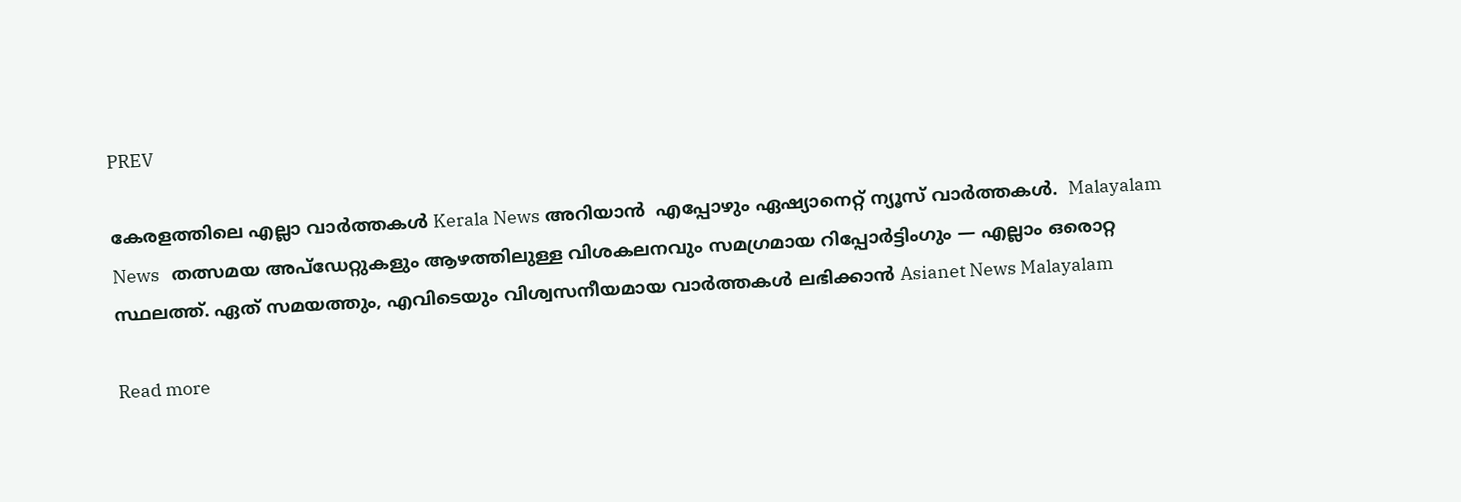PREV

കേരളത്തിലെ എല്ലാ വാർത്തകൾ Kerala News അറിയാൻ  എപ്പോഴും ഏഷ്യാനെറ്റ് ന്യൂസ് വാർത്തകൾ.  Malayalam News   തത്സമയ അപ്‌ഡേറ്റുകളും ആഴത്തിലുള്ള വിശകലനവും സമഗ്രമായ റിപ്പോർട്ടിംഗും — എല്ലാം ഒരൊറ്റ സ്ഥലത്ത്. ഏത് സമയത്തും, എവിടെയും വിശ്വസനീയമായ വാർത്തകൾ ലഭിക്കാൻ Asianet News Malayalam

Read more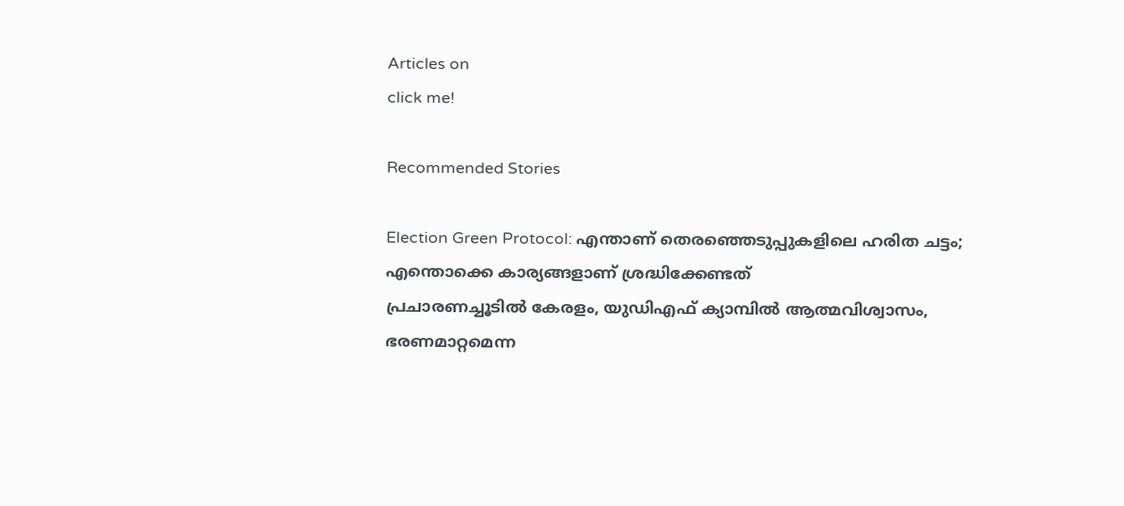Articles on
click me!

Recommended Stories

Election Green Protocol: എന്താണ് തെരഞ്ഞെടുപ്പുകളിലെ ഹരിത ചട്ടം; എന്തൊക്കെ കാര്യങ്ങളാണ് ശ്രദ്ധിക്കേണ്ടത്
പ്രചാരണച്ചൂടിൽ കേരളം, യുഡിഎഫ് ക്യാമ്പിൽ ആത്മവിശ്വാസം, ഭരണമാറ്റമെന്ന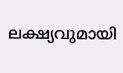ലക്ഷ്യവുമായി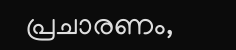പ്രചാരണം,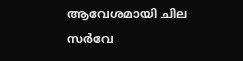ആവേശമായി ചില സര്‍വേ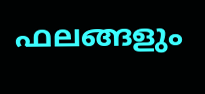ഫലങ്ങളും